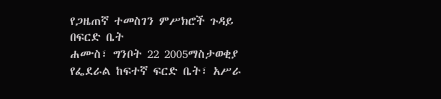የጋዜጠኛ ተመስገን ምሥክሮች ጉዳይ በፍርድ ቤት
ሐሙስ፣ ግንቦት 22 2005ማስታወቂያ
የፌደራል ከፍተኛ ፍርድ ቤት፣ አሥራ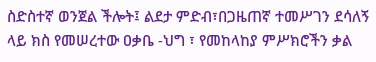ስድስተኛ ወንጀል ችሎት፤ ልደታ ምድብ፣በጋዜጠኛ ተመሥገን ደሳለኝ ላይ ክስ የመሠረተው ዐቃቤ -ህግ ፣ የመከላከያ ምሥክሮችን ቃል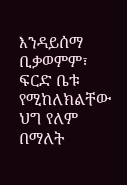እንዳይሰማ ቢቃወምም፣ ፍርድ ቤቱ የሚከለክልቸው ህግ የለም በማለት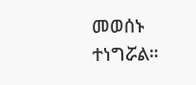መወሰኑ ተነግሯል።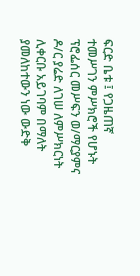ፍርድ ቤቱ ፤ የጋዜጠኛ ተመሥገን ምሥክሮች የሆኑት ፕሮፌሰር መሥፍን ወ/ማርያምና ዶ/ር ያሬድ ለገሠ ለምሥክርነት ሊቀርቡ አይገባም በማለት ያመለከተውን ነው ውድቅ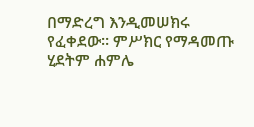በማድረግ እንዲመሠክሩ የፈቀደው። ምሥክር የማዳመጡ ሂደትም ሐምሌ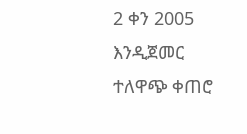2 ቀን 2005 እንዲጀመር ተለዋጭ ቀጠሮ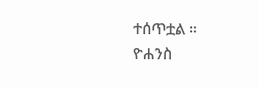ተሰጥቷል ።
ዮሐንስ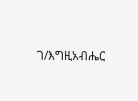ገ/እግዚአብሔር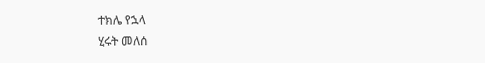ተክሌ የኋላ
ሂሩት መለሰ